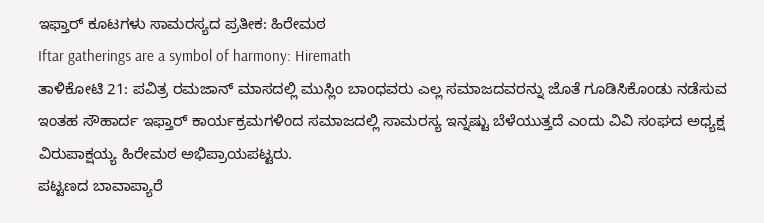ಇಫ್ತಾರ್ ಕೂಟಗಳು ಸಾಮರಸ್ಯದ ಪ್ರತೀಕ: ಹಿರೇಮಠ
Iftar gatherings are a symbol of harmony: Hiremath
ತಾಳಿಕೋಟಿ 21: ಪವಿತ್ರ ರಮಜಾನ್ ಮಾಸದಲ್ಲಿ ಮುಸ್ಲಿಂ ಬಾಂಧವರು ಎಲ್ಲ ಸಮಾಜದವರನ್ನು ಜೊತೆ ಗೂಡಿಸಿಕೊಂಡು ನಡೆಸುವ ಇಂತಹ ಸೌಹಾರ್ದ ಇಫ್ತಾರ್ ಕಾರ್ಯಕ್ರಮಗಳಿಂದ ಸಮಾಜದಲ್ಲಿ ಸಾಮರಸ್ಯ ಇನ್ನಷ್ಟು ಬೆಳೆಯುತ್ತದೆ ಎಂದು ವಿವಿ ಸಂಘದ ಅಧ್ಯಕ್ಷ ವಿರುಪಾಕ್ಷಯ್ಯ ಹಿರೇಮಠ ಅಭಿಪ್ರಾಯಪಟ್ಟರು.
ಪಟ್ಟಣದ ಬಾವಾಪ್ಯಾರೆ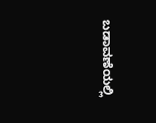ಬಡಾವಣೆಯಲ್ಲಿ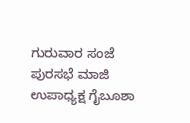ಗುರುವಾರ ಸಂಜೆ ಪುರಸಭೆ ಮಾಜಿ ಉಪಾಧ್ಯಕ್ಷ ಗೈಬೂಶಾ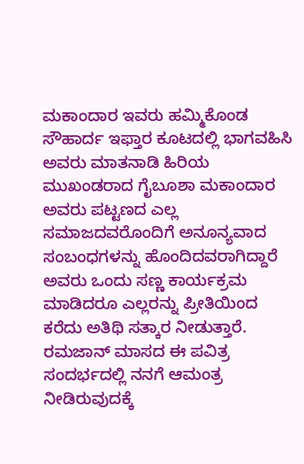ಮಕಾಂದಾರ ಇವರು ಹಮ್ಮಿಕೊಂಡ ಸೌಹಾರ್ದ ಇಫ್ತಾರ ಕೂಟದಲ್ಲಿ ಭಾಗವಹಿಸಿ ಅವರು ಮಾತನಾಡಿ ಹಿರಿಯ ಮುಖಂಡರಾದ ಗೈಬೂಶಾ ಮಕಾಂದಾರ ಅವರು ಪಟ್ಟಣದ ಎಲ್ಲ ಸಮಾಜದವರೊಂದಿಗೆ ಅನೂನ್ಯವಾದ ಸಂಬಂಧಗಳನ್ನು ಹೊಂದಿದವರಾಗಿದ್ದಾರೆ ಅವರು ಒಂದು ಸಣ್ಣ ಕಾರ್ಯಕ್ರಮ ಮಾಡಿದರೂ ಎಲ್ಲರನ್ನು ಪ್ರೀತಿಯಿಂದ ಕರೆದು ಅತಿಥಿ ಸತ್ಕಾರ ನೀಡುತ್ತಾರೆ. ರಮಜಾನ್ ಮಾಸದ ಈ ಪವಿತ್ರ ಸಂದರ್ಭದಲ್ಲಿ ನನಗೆ ಆಮಂತ್ರ ನೀಡಿರುವುದಕ್ಕೆ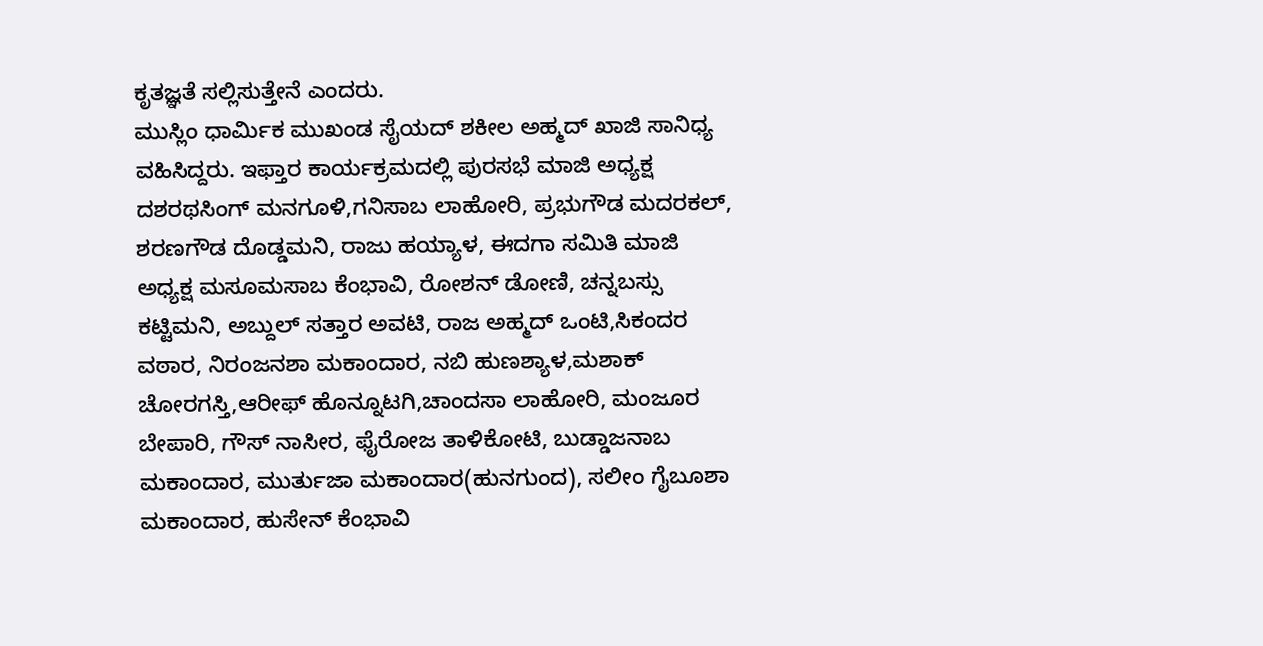ಕೃತಜ್ಞತೆ ಸಲ್ಲಿಸುತ್ತೇನೆ ಎಂದರು.
ಮುಸ್ಲಿಂ ಧಾರ್ಮಿಕ ಮುಖಂಡ ಸೈಯದ್ ಶಕೀಲ ಅಹ್ಮದ್ ಖಾಜಿ ಸಾನಿಧ್ಯ ವಹಿಸಿದ್ದರು. ಇಫ್ತಾರ ಕಾರ್ಯಕ್ರಮದಲ್ಲಿ ಪುರಸಭೆ ಮಾಜಿ ಅಧ್ಯಕ್ಷ ದಶರಥಸಿಂಗ್ ಮನಗೂಳಿ,ಗನಿಸಾಬ ಲಾಹೋರಿ, ಪ್ರಭುಗೌಡ ಮದರಕಲ್, ಶರಣಗೌಡ ದೊಡ್ಡಮನಿ, ರಾಜು ಹಯ್ಯಾಳ, ಈದಗಾ ಸಮಿತಿ ಮಾಜಿ ಅಧ್ಯಕ್ಷ ಮಸೂಮಸಾಬ ಕೆಂಭಾವಿ, ರೋಶನ್ ಡೋಣಿ, ಚನ್ನಬಸ್ಸು ಕಟ್ಟಿಮನಿ, ಅಬ್ದುಲ್ ಸತ್ತಾರ ಅವಟಿ, ರಾಜ ಅಹ್ಮದ್ ಒಂಟಿ,ಸಿಕಂದರ ವಠಾರ, ನಿರಂಜನಶಾ ಮಕಾಂದಾರ, ನಬಿ ಹುಣಶ್ಯಾಳ,ಮಶಾಕ್ ಚೋರಗಸ್ತಿ,ಆರೀಫ್ ಹೊನ್ನೂಟಗಿ,ಚಾಂದಸಾ ಲಾಹೋರಿ, ಮಂಜೂರ ಬೇಪಾರಿ, ಗೌಸ್ ನಾಸೀರ, ಫೈರೋಜ ತಾಳಿಕೋಟಿ, ಬುಡ್ಡಾಜನಾಬ ಮಕಾಂದಾರ, ಮುರ್ತುಜಾ ಮಕಾಂದಾರ(ಹುನಗುಂದ), ಸಲೀಂ ಗೈಬೂಶಾ ಮಕಾಂದಾರ, ಹುಸೇನ್ ಕೆಂಭಾವಿ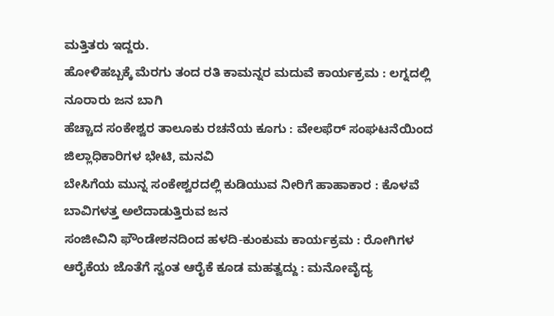ಮತ್ತಿತರು ಇದ್ದರು.
ಹೋಳಿಹಬ್ಬಕ್ಕೆ ಮೆರಗು ತಂದ ರತಿ ಕಾಮನ್ನರ ಮದುವೆ ಕಾರ್ಯಕ್ರಮ : ಲಗ್ನದಲ್ಲಿ ನೂರಾರು ಜನ ಬಾಗಿ
ಹೆಚ್ಚಾದ ಸಂಕೇಶ್ವರ ತಾಲೂಕು ರಚನೆಯ ಕೂಗು : ವೇಲಫೆರ್ ಸಂಘಟನೆಯಿಂದ ಜಿಲ್ಲಾಧಿಕಾರಿಗಳ ಭೇಟಿ, ಮನವಿ
ಬೇಸಿಗೆಯ ಮುನ್ನ ಸಂಕೇಶ್ವರದಲ್ಲಿ ಕುಡಿಯುವ ನೀರಿಗೆ ಹಾಹಾಕಾರ : ಕೊಳವೆ ಬಾವಿಗಳತ್ತ ಅಲೆದಾಡುತ್ತಿರುವ ಜನ
ಸಂಜೀವಿನಿ ಫೌಂಡೇಶನದಿಂದ ಹಳದಿ-ಕುಂಕುಮ ಕಾರ್ಯಕ್ರಮ : ರೋಗಿಗಳ ಆರೈಕೆಯ ಜೊತೆಗೆ ಸ್ವಂತ ಆರೈಕೆ ಕೂಡ ಮಹತ್ವದ್ದು : ಮನೋವೈದ್ಯ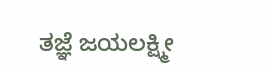ತಜ್ಞೆ ಜಯಲಕ್ಷ್ಮೀ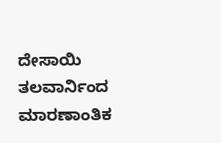ದೇಸಾಯಿ
ತಲವಾರ್ನಿಂದ ಮಾರಣಾಂತಿಕ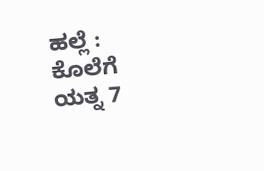ಹಲ್ಲೆ : ಕೊಲೆಗೆ ಯತ್ನ 7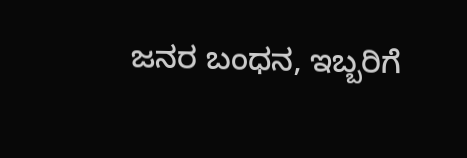ಜನರ ಬಂಧನ, ಇಬ್ಬರಿಗೆ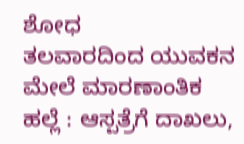ಶೋಧ
ತಲವಾರದಿಂದ ಯುವಕನ ಮೇಲೆ ಮಾರಣಾಂತಿಕ ಹಲ್ಲೆ : ಆಸ್ಪತ್ರೆಗೆ ದಾಖಲು,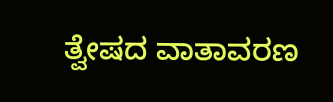ತ್ವೇಷದ ವಾತಾವರಣ